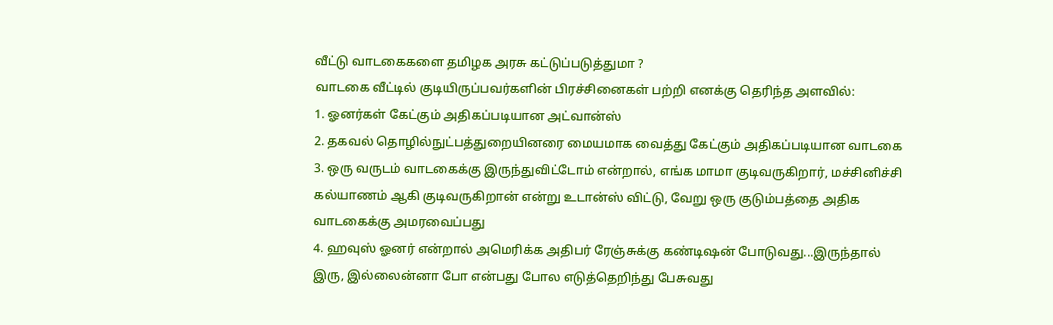வீட்டு வாடகைகளை தமிழக அரசு கட்டுப்படுத்துமா ?
வாடகை வீட்டில் குடியிருப்பவர்களின் பிரச்சினைகள் பற்றி எனக்கு தெரிந்த அளவில்:
1. ஓனர்கள் கேட்கும் அதிகப்படியான அட்வான்ஸ்
2. தகவல் தொழில்நுட்பத்துறையினரை மையமாக வைத்து கேட்கும் அதிகப்படியான வாடகை
3. ஒரு வருடம் வாடகைக்கு இருந்துவிட்டோம் என்றால், எங்க மாமா குடிவருகிறார், மச்சினிச்சி கல்யாணம் ஆகி குடிவருகிறான் என்று உடான்ஸ் விட்டு, வேறு ஒரு குடும்பத்தை அதிக வாடகைக்கு அமரவைப்பது
4. ஹவுஸ் ஓனர் என்றால் அமெரிக்க அதிபர் ரேஞ்சுக்கு கண்டிஷன் போடுவது...இருந்தால் இரு, இல்லைன்னா போ என்பது போல எடுத்தெறிந்து பேசுவது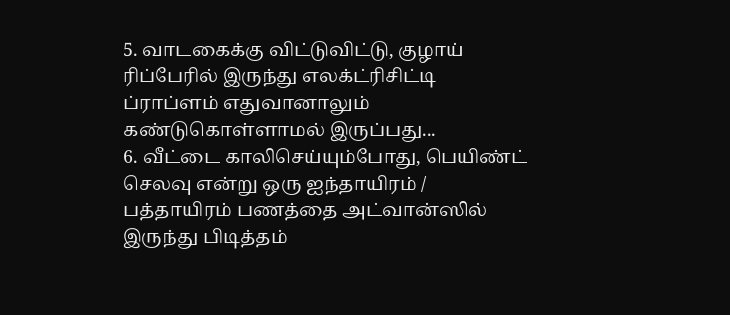5. வாடகைக்கு விட்டுவிட்டு, குழாய் ரிப்பேரில் இருந்து எலக்ட்ரிசிட்டி ப்ராப்ளம் எதுவானாலும் கண்டுகொள்ளாமல் இருப்பது...
6. வீட்டை காலிசெய்யும்போது, பெயிண்ட் செலவு என்று ஒரு ஐந்தாயிரம் / பத்தாயிரம் பணத்தை அட்வான்ஸில் இருந்து பிடித்தம்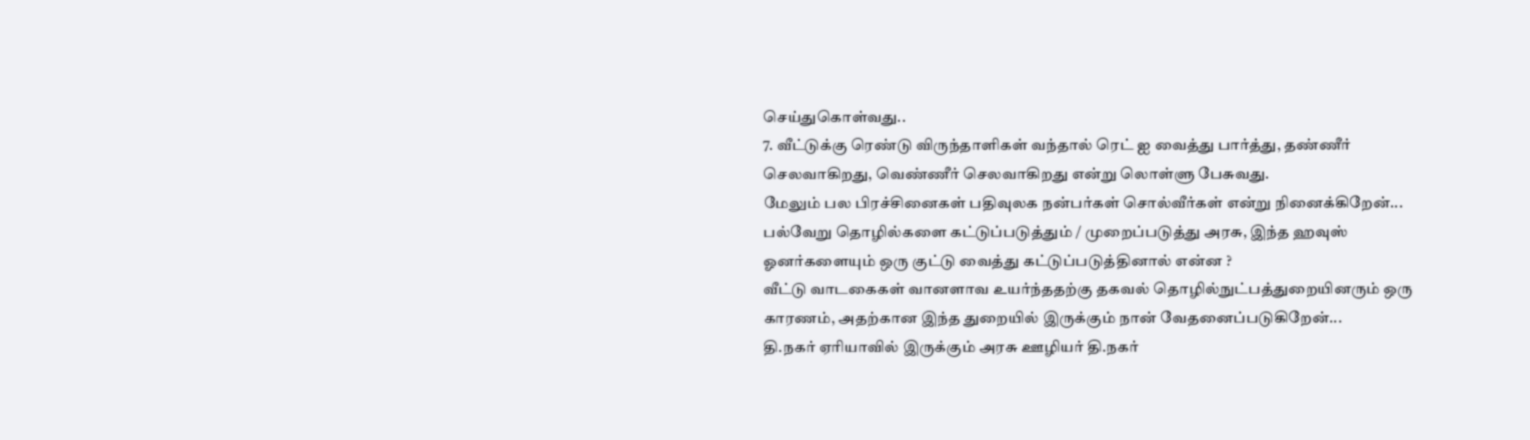செய்துகொள்வது..
7. வீட்டுக்கு ரெண்டு விருந்தாளிகள் வந்தால் ரெட் ஐ வைத்து பார்த்து, தண்ணீர் செலவாகிறது, வெண்ணீர் செலவாகிறது என்று லொள்ளு பேசுவது.
மேலும் பல பிரச்சினைகள் பதிவுலக நன்பர்கள் சொல்வீர்கள் என்று நினைக்கிறேன்...
பல்வேறு தொழில்களை கட்டுப்படுத்தும் / முறைப்படுத்து அரசு, இந்த ஹவுஸ் ஓனர்களையும் ஒரு குட்டு வைத்து கட்டுப்படுத்தினால் என்ன ?
வீட்டு வாடகைகள் வானளாவ உயர்ந்ததற்கு தகவல் தொழில்நுட்பத்துறையினரும் ஒரு காரணம், அதற்கான இந்த துறையில் இருக்கும் நான் வேதனைப்படுகிறேன்...
தி.நகர் ஏரியாவில் இருக்கும் அரசு ஊழியர் தி.நகர்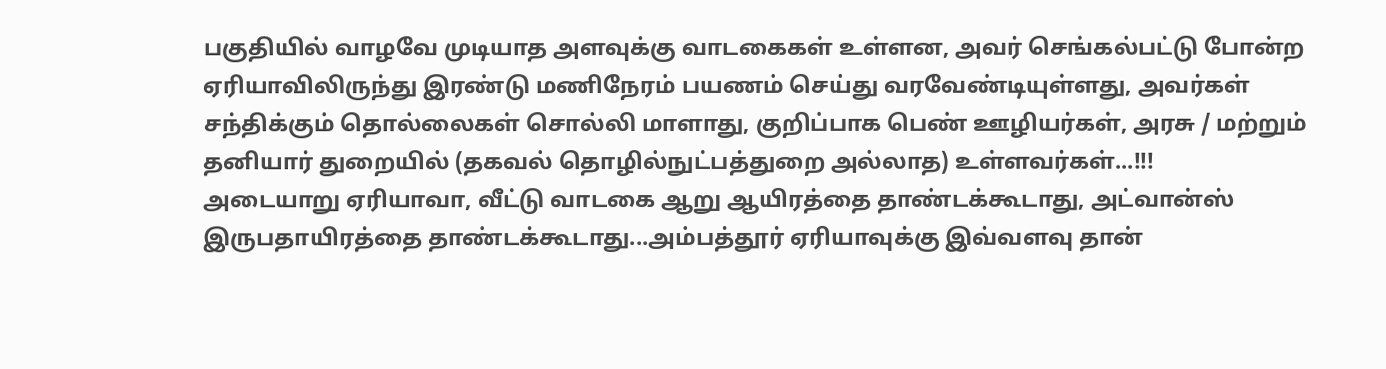பகுதியில் வாழவே முடியாத அளவுக்கு வாடகைகள் உள்ளன, அவர் செங்கல்பட்டு போன்ற ஏரியாவிலிருந்து இரண்டு மணிநேரம் பயணம் செய்து வரவேண்டியுள்ளது, அவர்கள் சந்திக்கும் தொல்லைகள் சொல்லி மாளாது, குறிப்பாக பெண் ஊழியர்கள், அரசு / மற்றும் தனியார் துறையில் (தகவல் தொழில்நுட்பத்துறை அல்லாத) உள்ளவர்கள்...!!!
அடையாறு ஏரியாவா, வீட்டு வாடகை ஆறு ஆயிரத்தை தாண்டக்கூடாது, அட்வான்ஸ் இருபதாயிரத்தை தாண்டக்கூடாது...அம்பத்தூர் ஏரியாவுக்கு இவ்வளவு தான்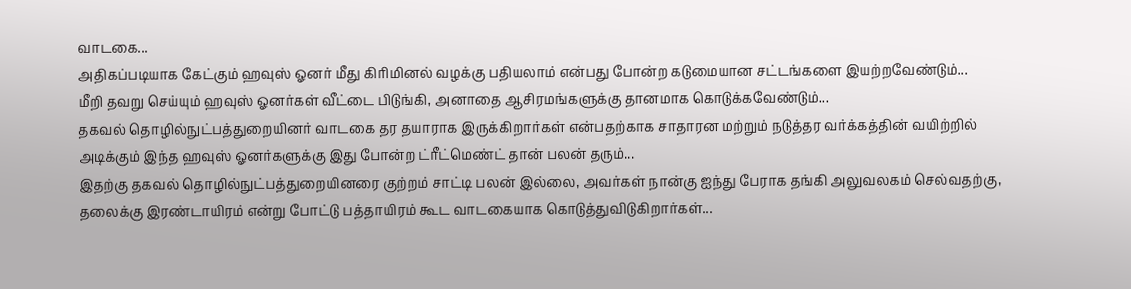வாடகை...
அதிகப்படியாக கேட்கும் ஹவுஸ் ஓனர் மீது கிரிமினல் வழக்கு பதியலாம் என்பது போன்ற கடுமையான சட்டங்களை இயற்றவேண்டும்...
மீறி தவறு செய்யும் ஹவுஸ் ஓனர்கள் வீட்டை பிடுங்கி, அனாதை ஆசிரமங்களுக்கு தானமாக கொடுக்கவேண்டும்...
தகவல் தொழில்நுட்பத்துறையினர் வாடகை தர தயாராக இருக்கிறார்கள் என்பதற்காக சாதாரன மற்றும் நடுத்தர வர்க்கத்தின் வயிற்றில் அடிக்கும் இந்த ஹவுஸ் ஓனர்களுக்கு இது போன்ற ட்ரீட்மெண்ட் தான் பலன் தரும்...
இதற்கு தகவல் தொழில்நுட்பத்துறையினரை குற்றம் சாட்டி பலன் இல்லை, அவர்கள் நான்கு ஐந்து பேராக தங்கி அலுவலகம் செல்வதற்கு, தலைக்கு இரண்டாயிரம் என்று போட்டு பத்தாயிரம் கூட வாடகையாக கொடுத்துவிடுகிறார்கள்...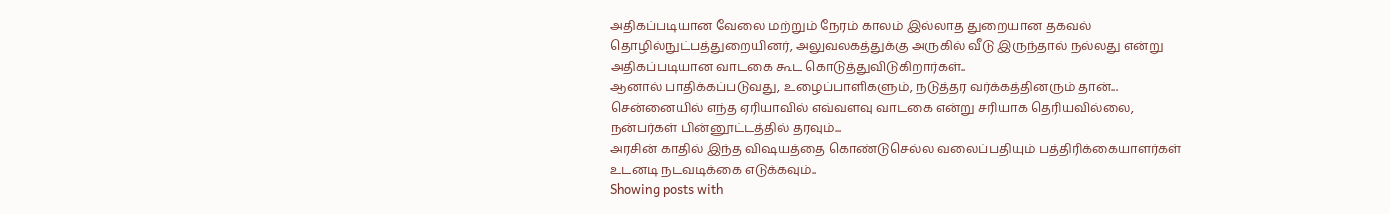அதிகப்படியான வேலை மற்றும் நேரம் காலம் இல்லாத துறையான தகவல் தொழில்நுட்பத்துறையினர், அலுவலகத்துக்கு அருகில் வீடு இருந்தால் நல்லது என்று அதிகப்படியான வாடகை கூட கொடுத்துவிடுகிறார்கள்..
ஆனால் பாதிக்கப்படுவது, உழைப்பாளிகளும், நடுத்தர வர்க்கத்தினரும் தான்...
சென்னையில் எந்த ஏரியாவில் எவ்வளவு வாடகை என்று சரியாக தெரியவில்லை, நன்பர்கள் பின்னூட்டத்தில் தரவும்...
அரசின் காதில் இந்த விஷயத்தை கொண்டுசெல்ல வலைப்பதியும் பத்திரிக்கையாளர்கள் உடனடி நடவடிக்கை எடுக்கவும்..
Showing posts with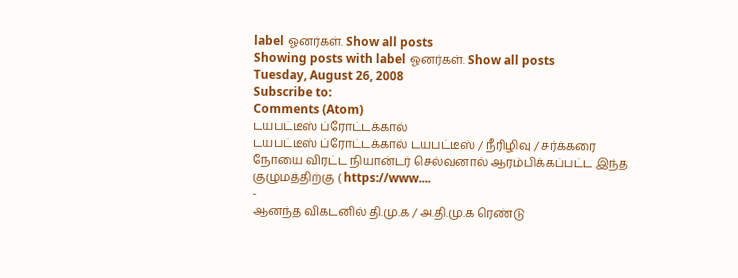label ஓனர்கள். Show all posts
Showing posts with label ஓனர்கள். Show all posts
Tuesday, August 26, 2008
Subscribe to:
Comments (Atom)
டயபட்டீஸ் ப்ரோட்டக்கால்
டயபட்டீஸ் ப்ரோட்டக்கால் டயபட்டீஸ் / நீரிழிவு / சர்க்கரை நோயை விரட்ட நியான்டர் செல்வனால் ஆரம்பிக்கப்பட்ட இந்த குழுமத்திற்கு ( https://www....
-
ஆனந்த விகடனில் தி.மு.க / அ.தி.மு.க ரெண்டு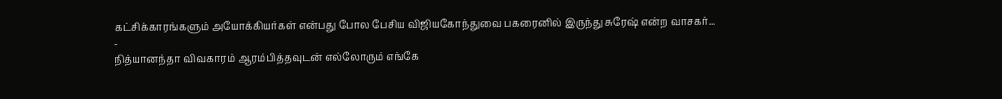கட்சிக்காரங்களும் அயோக்கியர்கள் என்பது போல பேசிய விஜியகோந்துவை பகரைனில் இருந்து சுரேஷ் என்ற வாசகர்...
-
நித்யானந்தா விவகாரம் ஆரம்பித்தவுடன் எல்லோரும் எங்கே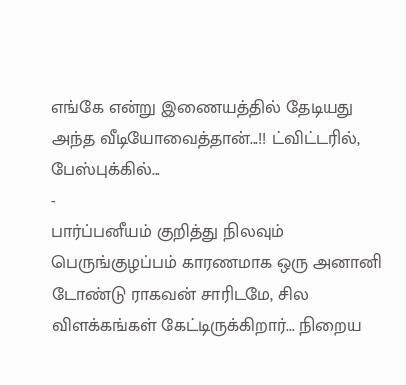எங்கே என்று இணையத்தில் தேடியது அந்த வீடியோவைத்தான்...!! ட்விட்டரில், பேஸ்புக்கில்...
-
பார்ப்பனீயம் குறித்து நிலவும் பெருங்குழப்பம் காரணமாக ஒரு அனானி டோண்டு ராகவன் சாரிடமே, சில விளக்கங்கள் கேட்டிருக்கிறார்... நிறைய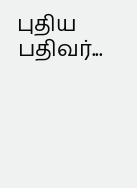புதிய பதிவர்...